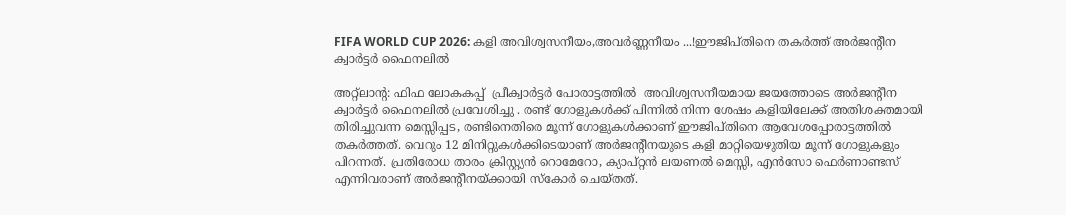FIFA WORLD CUP 2026: കളി അവിശ്വസനീയം,അവർണ്ണനീയം ...!ഈജിപ്തിനെ തകർത്ത് അർജന്റീന ക്വാർട്ടർ ഫൈനലിൽ

അറ്റ്‌ലാന്റ: ഫിഫ ലോകകപ്പ്  പ്രീക്വാർട്ടർ പോരാട്ടത്തിൽ  അവിശ്വസനീയമായ ജയത്തോടെ അർജന്റീന  ക്വാർട്ടർ ഫൈനലിൽ പ്രവേശിച്ചു . രണ്ട് ഗോളുകൾക്ക് പിന്നിൽ നിന്ന ശേഷം കളിയിലേക്ക് അതിശക്തമായി തിരിച്ചുവന്ന മെസ്സിപ്പട, രണ്ടിനെതിരെ മൂന്ന് ഗോളുകൾക്കാണ് ഈജിപ്തിനെ ആവേശപ്പോരാട്ടത്തിൽ തകർത്തത്. വെറും 12 മിനിറ്റുകൾക്കിടെയാണ് അർജന്റീനയുടെ കളി മാറ്റിയെഴുതിയ മൂന്ന് ഗോളുകളും പിറന്നത്. പ്രതിരോധ താരം ക്രിസ്റ്റ്യൻ റൊമേറോ, ക്യാപ്റ്റൻ ലയണൽ മെസ്സി, എൻസോ ഫെർണാണ്ടസ് എന്നിവരാണ് അർജന്റീനയ്ക്കായി സ്കോർ ചെയ്തത്.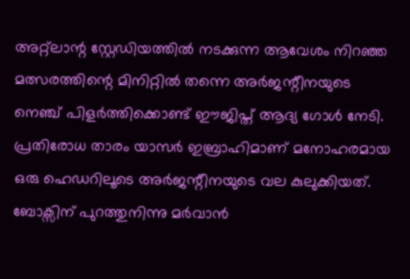അറ്റ്ലാന്റ സ്റ്റേഡിയത്തിൽ നടക്കുന്ന ആവേശം നിറഞ്ഞ മത്സരത്തിന്റെ മിനിറ്റിൽ തന്നെ അർജന്റീനയുടെ നെഞ്ച് പിളർത്തിക്കൊണ്ട് ഈജിപ്ത് ആദ്യ ഗോൾ നേടി. പ്രതിരോധ താരം യാസർ ഇബ്രാഹിമാണ് മനോഹരമായ ഒരു ഹെഡറിലൂടെ അർജന്റീനയുടെ വല കുലുക്കിയത്. ബോക്സിന് പുറത്തുനിന്നു മർവാൻ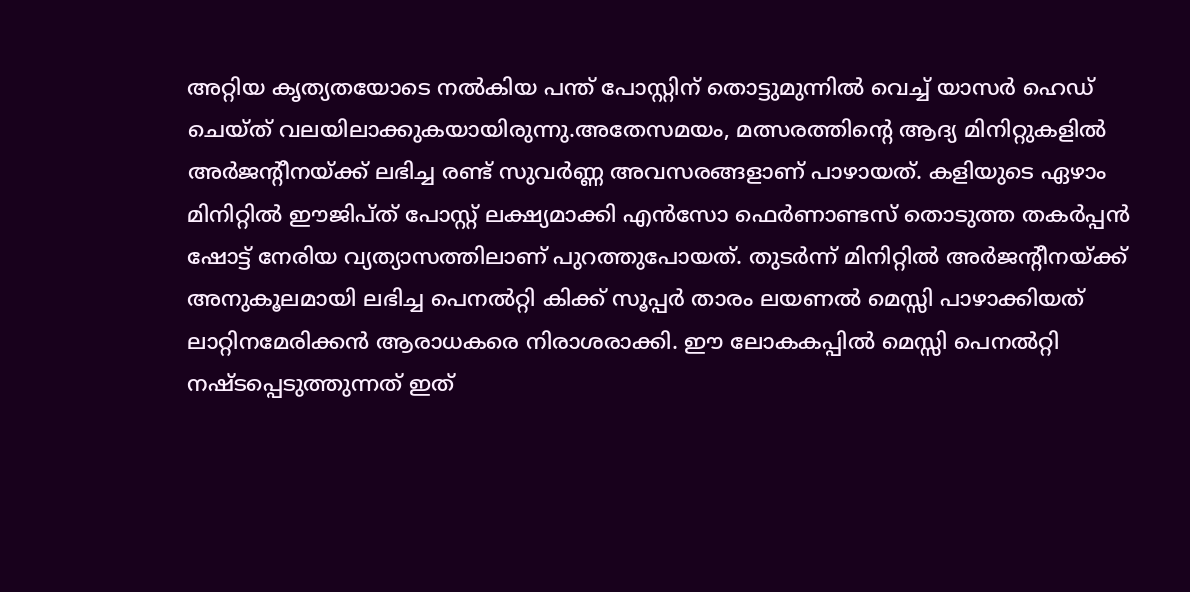അറ്റിയ കൃത്യതയോടെ നൽകിയ പന്ത് പോസ്റ്റിന് തൊട്ടുമുന്നിൽ വെച്ച് യാസർ ഹെഡ് ചെയ്ത് വലയിലാക്കുകയായിരുന്നു.അതേസമയം, മത്സരത്തിന്റെ ആദ്യ മിനിറ്റുകളിൽ അർജന്റീനയ്ക്ക് ലഭിച്ച രണ്ട് സുവർണ്ണ അവസരങ്ങളാണ് പാഴായത്. കളിയുടെ ഏഴാം മിനിറ്റിൽ ഈജിപ്ത് പോസ്റ്റ് ലക്ഷ്യമാക്കി എൻസോ ഫെർണാണ്ടസ് തൊടുത്ത തകർപ്പൻ ഷോട്ട് നേരിയ വ്യത്യാസത്തിലാണ് പുറത്തുപോയത്. തുടർന്ന് മിനിറ്റിൽ അർജന്റീനയ്ക്ക് അനുകൂലമായി ലഭിച്ച പെനൽറ്റി കിക്ക് സൂപ്പർ താരം ലയണൽ മെസ്സി പാഴാക്കിയത് ലാറ്റിനമേരിക്കൻ ആരാധകരെ നിരാശരാക്കി. ഈ ലോകകപ്പിൽ മെസ്സി പെനൽറ്റി നഷ്ടപ്പെടുത്തുന്നത് ഇത്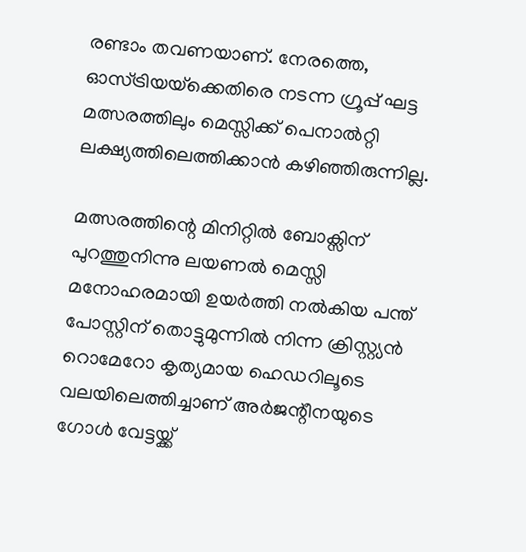രണ്ടാം തവണയാണ്. നേരത്തെ, ഓസ്ട്രിയയ്‌ക്കെതിരെ നടന്ന ഗ്രൂപ്പ് ഘട്ട മത്സരത്തിലും മെസ്സിക്ക് പെനാൽറ്റി ലക്ഷ്യത്തിലെത്തിക്കാൻ കഴിഞ്ഞിരുന്നില്ല.

മത്സരത്തിന്റെ മിനിറ്റിൽ ബോക്സിന് പുറത്തുനിന്നു ലയണൽ മെസ്സി മനോഹരമായി ഉയർത്തി നൽകിയ പന്ത് പോസ്റ്റിന് തൊട്ടുമുന്നിൽ നിന്ന ക്രിസ്റ്റ്യൻ റൊമേറോ കൃത്യമായ ഹെഡറിലൂടെ വലയിലെത്തിച്ചാണ് അർജന്റീനയുടെ ഗോൾ വേട്ടയ്ക്ക്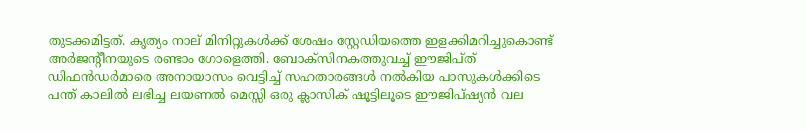തുടക്കമിട്ടത്. കൃത്യം നാല് മിനിറ്റുകൾക്ക് ശേഷം സ്റ്റേഡിയത്തെ ഇളക്കിമറിച്ചുകൊണ്ട് അർജന്റീനയുടെ രണ്ടാം ഗോളെത്തി. ബോക്സിനകത്തുവച്ച് ഈജിപ്ത് ഡിഫൻഡർമാരെ അനായാസം വെട്ടിച്ച് സഹതാരങ്ങൾ നൽകിയ പാസുകൾക്കിടെ പന്ത് കാലിൽ ലഭിച്ച ലയണൽ മെസ്സി ഒരു ക്ലാസിക് ഷൂട്ടിലൂടെ ഈജിപ്ഷ്യൻ വല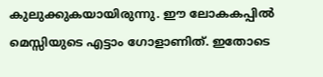കുലുക്കുകയായിരുന്നു. ഈ ലോകകപ്പിൽ മെസ്സിയുടെ എട്ടാം ഗോളാണിത്. ഇതോടെ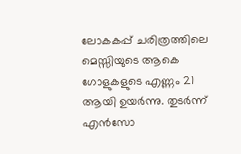ലോകകപ്പ് ചരിത്രത്തിലെ മെസ്സിയുടെ ആകെ ഗോളുകളുടെ എണ്ണം 21 ആയി ഉയർന്നു. തുടർന്ന് എൻസോ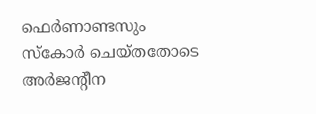ഫെർണാണ്ടസും സ്കോർ ചെയ്തതോടെ അർജന്റീന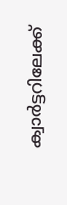ക്വാർട്ടറിലേക്ക്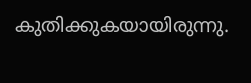കുതിക്കുകയായിരുന്നു.